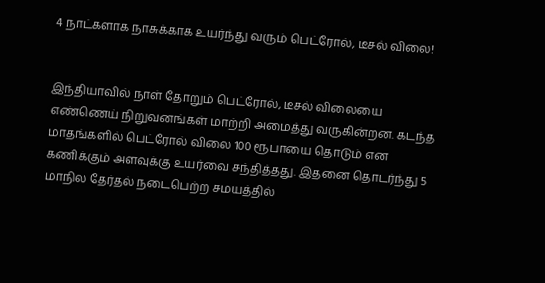4 நாட்களாக நாசுக்காக உயர்ந்து வரும் பெட்ரோல், டீசல் விலை!


இந்தியாவில் நாள் தோறும் பெட்ரோல், டீசல் விலையை எண்ணெய் நிறுவனங்கள் மாற்றி அமைத்து வருகின்றன. கடந்த மாதங்களில் பெட்ரோல் விலை 100 ரூபாயை தொடும் என கணிக்கும் அளவுக்கு உயர்வை சந்தித்தது. இதனை தொடர்ந்து 5 மாநில தேர்தல் நடைபெற்ற சமயத்தில்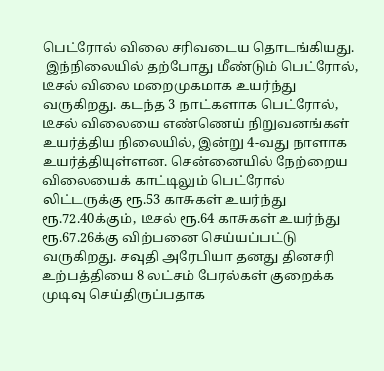பெட்ரோல் விலை சரிவடைய தொடங்கியது.
 இந்நிலையில் தற்போது மீண்டும் பெட்ரோல், டீசல் விலை மறைமுகமாக உயர்ந்து வருகிறது. கடந்த 3 நாட்களாக பெட்ரோல், டீசல் விலையை எண்ணெய் நிறுவனங்கள் உயர்த்திய நிலையில், இன்று 4-வது நாளாக உயர்த்தியுள்ளன. சென்னையில் நேற்றைய விலையைக் காட்டிலும் பெட்ரோல் லிட்டருக்கு ரூ.53 காசுகள் உயர்ந்து ரூ.72.40க்கும், டீசல் ரூ.64 காசுகள் உயர்ந்து ரூ.67.26க்கு விற்பனை செய்யப்பட்டு வருகிறது. சவுதி அரேபியா தனது தினசரி உற்பத்தியை 8 லட்சம் பேரல்கள் குறைக்க முடிவு செய்திருப்பதாக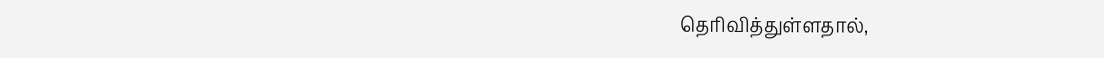தெரிவித்துள்ளதால்,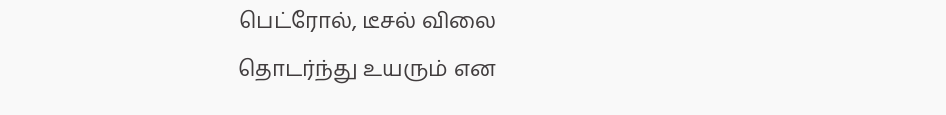பெட்ரோல், டீசல் விலை தொடர்ந்து உயரும் என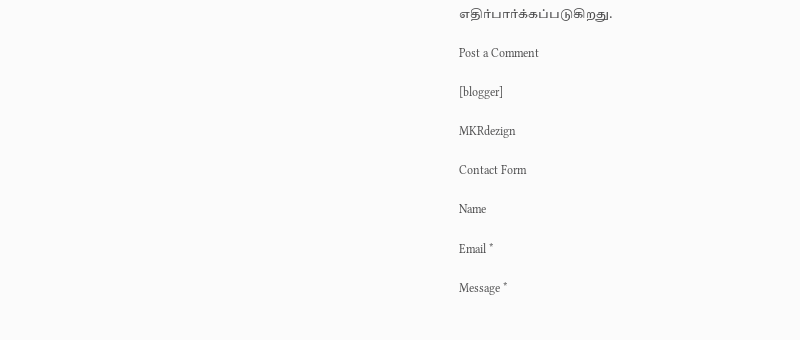எதிர்பார்க்கப்படுகிறது.

Post a Comment

[blogger]

MKRdezign

Contact Form

Name

Email *

Message *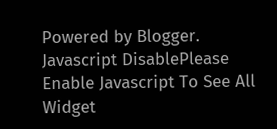Powered by Blogger.
Javascript DisablePlease Enable Javascript To See All Widget